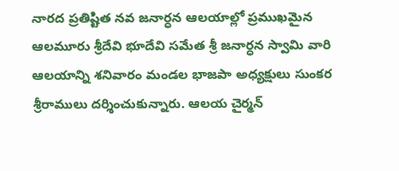నారద ప్రతిష్టిత నవ జనార్ధన ఆలయాల్లో ప్రముఖమైన ఆలమూరు శ్రీదేవి భూదేవి సమేత శ్రీ జనార్ధన స్వామి వారి ఆలయాన్ని శనివారం మండల భాజపా అధ్యక్షులు సుంకర శ్రీరాములు దర్శించుకున్నారు. ఆలయ చైర్మన్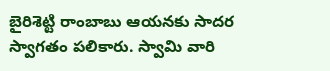బైరిశెట్టి రాంబాబు ఆయనకు సాదర స్వాగతం పలికారు. స్వామి వారి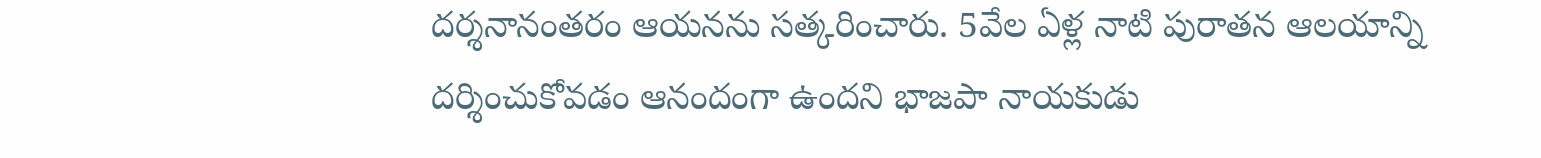దర్శనానంతరం ఆయనను సత్కరించారు. 5వేల ఏళ్ల నాటి పురాతన ఆలయాన్ని దర్శించుకోవడం ఆనందంగా ఉందని భాజపా నాయకుడు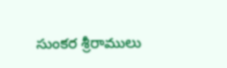సుంకర శ్రీరాములు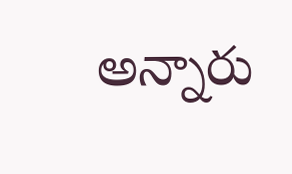అన్నారు